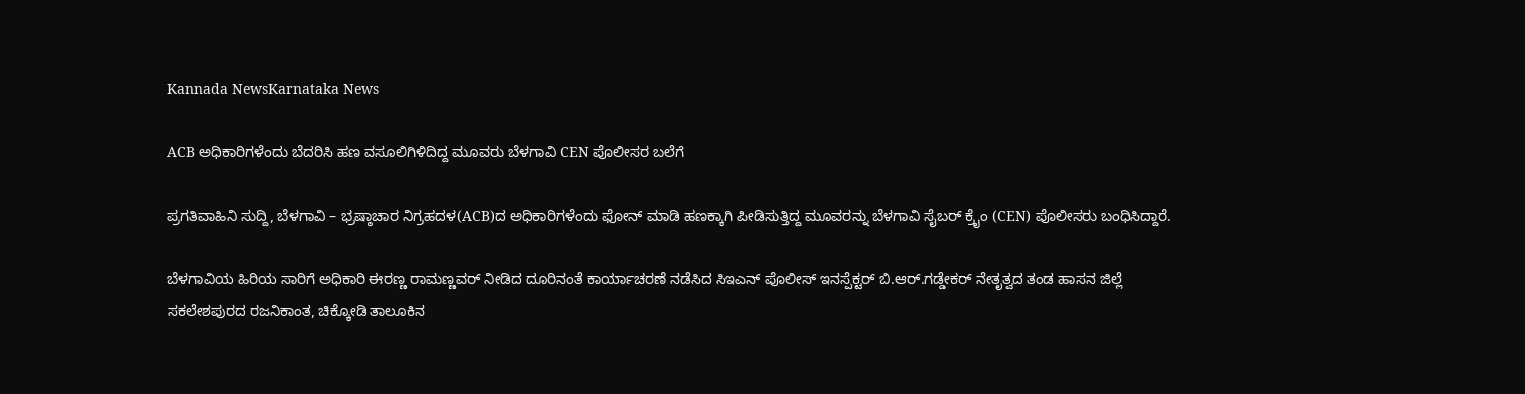Kannada NewsKarnataka News

ACB ಅಧಿಕಾರಿಗಳೆಂದು ಬೆದರಿಸಿ ಹಣ ವಸೂಲಿಗಿಳಿದಿದ್ದ ಮೂವರು ಬೆಳಗಾವಿ CEN ಪೊಲೀಸರ ಬಲೆಗೆ

ಪ್ರಗತಿವಾಹಿನಿ ಸುದ್ದಿ, ಬೆಳಗಾವಿ – ಭ್ರಷ್ಠಾಚಾರ ನಿಗ್ರಹದಳ(ACB)ದ ಅಧಿಕಾರಿಗಳೆಂದು ಫೋನ್ ಮಾಡಿ ಹಣಕ್ಕಾಗಿ ಪೀಡಿಸುತ್ತಿದ್ದ ಮೂವರನ್ನು ಬೆಳಗಾವಿ ಸೈಬರ್ ಕ್ರೈಂ (CEN) ಪೊಲೀಸರು ಬಂಧಿಸಿದ್ದಾರೆ.

ಬೆಳಗಾವಿಯ ಹಿರಿಯ ಸಾರಿಗೆ ಅಧಿಕಾರಿ ಈರಣ್ಣ ರಾಮಣ್ಣವರ್ ನೀಡಿದ ದೂರಿನಂತೆ ಕಾರ್ಯಾಚರಣೆ ನಡೆಸಿದ ಸಿಇಎನ್ ಪೊಲೀಸ್ ಇನಸ್ಪೆಕ್ಟರ್ ಬಿ.ಆರ್.ಗಡ್ಡೇಕರ್ ನೇತೃತ್ವದ ತಂಡ ಹಾಸನ ಜಿಲ್ಲೆ ಸಕಲೇಶಪುರದ ರಜನಿಕಾಂತ, ಚಿಕ್ಕೋಡಿ ತಾಲೂಕಿನ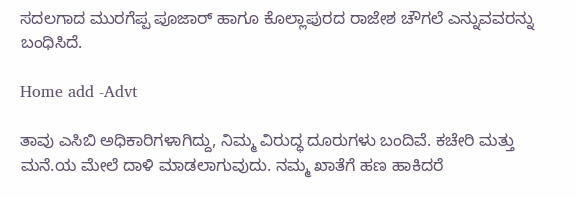ಸದಲಗಾದ ಮುರಗೆಪ್ಪ ಪೂಜಾರ್ ಹಾಗೂ ಕೊಲ್ಲಾಪುರದ ರಾಜೇಶ ಚೌಗಲೆ ಎನ್ನುವವರನ್ನು ಬಂಧಿಸಿದೆ.

Home add -Advt

ತಾವು ಎಸಿಬಿ ಅಧಿಕಾರಿಗಳಾಗಿದ್ದು, ನಿಮ್ಮ ವಿರುದ್ಧ ದೂರುಗಳು ಬಂದಿವೆ. ಕಚೇರಿ ಮತ್ತು ಮನೆ.ಯ ಮೇಲೆ ದಾಳಿ ಮಾಡಲಾಗುವುದು. ನಮ್ಮ ಖಾತೆಗೆ ಹಣ ಹಾಕಿದರೆ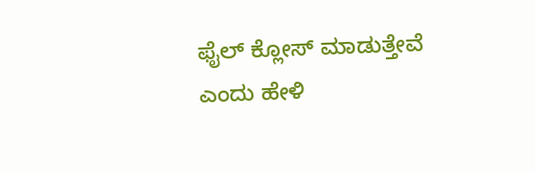ಫೈಲ್ ಕ್ಲೋಸ್ ಮಾಡುತ್ತೇವೆ ಎಂದು ಹೇಳಿ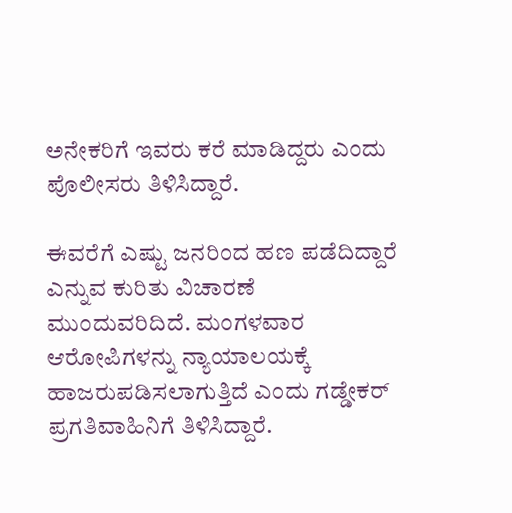ಅನೇಕರಿಗೆ ಇವರು ಕರೆ ಮಾಡಿದ್ದರು ಎಂದು ಪೊಲೀಸರು ತಿಳಿಸಿದ್ದಾರೆ.

ಈವರೆಗೆ ಎಷ್ಟು ಜನರಿಂದ ಹಣ ಪಡೆದಿದ್ದಾರೆ ಎನ್ನುವ ಕುರಿತು ವಿಚಾರಣೆ ಮುಂದುವರಿದಿದೆ. ಮಂಗಳವಾರ ಆರೋಪಿಗಳನ್ನು ನ್ಯಾಯಾಲಯಕ್ಕೆ ಹಾಜರುಪಡಿಸಲಾಗುತ್ತಿದೆ ಎಂದು ಗಡ್ಡೇಕರ್ ಪ್ರಗತಿವಾಹಿನಿಗೆ ತಿಳಿಸಿದ್ದಾರೆ.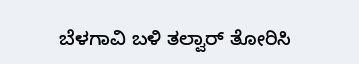ಬೆಳಗಾವಿ ಬಳಿ ತಲ್ವಾರ್ ತೋರಿಸಿ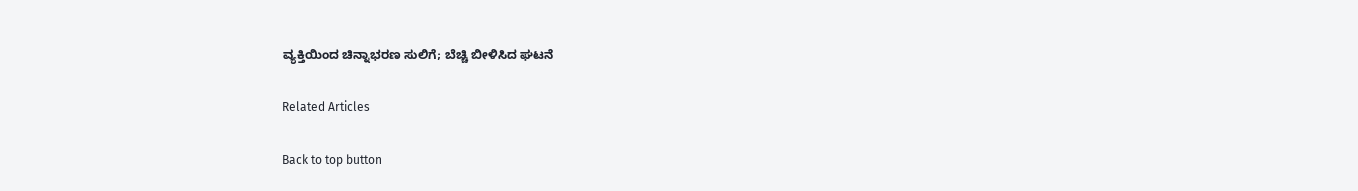ವ್ಯಕ್ತಿಯಿಂದ ಚಿನ್ನಾಭರಣ ಸುಲಿಗೆ; ಬೆಚ್ಚಿ ಬೀಳಿಸಿದ ಘಟನೆ

Related Articles

Back to top button